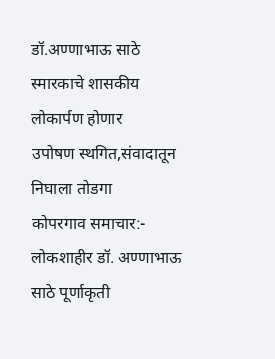डॉ.अण्णाभाऊ साठे स्मारकाचे शासकीय लोकार्पण होणार
उपोषण स्थगित,संवादातून निघाला तोडगा
कोपरगाव समाचार:- लोकशाहीर डॉ. अण्णाभाऊ साठे पूर्णाकृती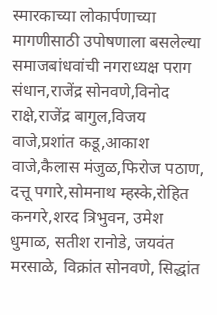स्मारकाच्या लोकार्पणाच्या मागणीसाठी उपोषणाला बसलेल्या समाजबांधवांची नगराध्यक्ष पराग संधान,राजेंद्र सोनवणे,विनोद राक्षे,राजेंद्र बागुल,विजय वाजे,प्रशांत कडू,आकाश वाजे,कैलास मंजुळ,फिरोज पठाण, दत्तू पगारे,सोमनाथ म्हस्के,रोहित कनगरे,शरद त्रिभुवन, उमेश धुमाळ, सतीश रानोडे, जयवंत मरसाळे, विक्रांत सोनवणे, सिद्धांत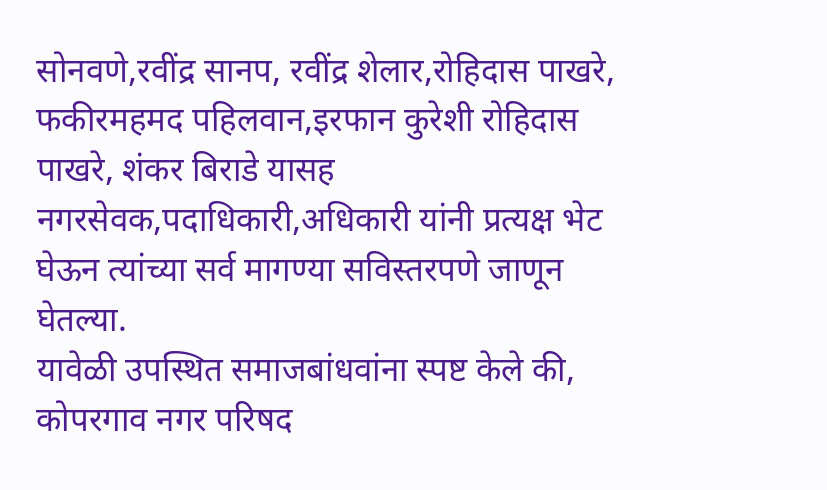सोनवणे,रवींद्र सानप, रवींद्र शेलार,रोहिदास पाखरे, फकीरमहमद पहिलवान,इरफान कुरेशी रोहिदास पाखरे, शंकर बिराडे यासह नगरसेवक,पदाधिकारी,अधिकारी यांनी प्रत्यक्ष भेट घेऊन त्यांच्या सर्व मागण्या सविस्तरपणे जाणून घेतल्या.
यावेळी उपस्थित समाजबांधवांना स्पष्ट केले की, कोपरगाव नगर परिषद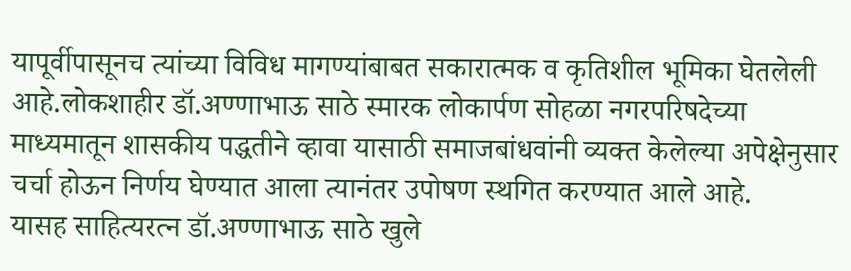यापूर्वीपासूनच त्यांच्या विविध मागण्यांबाबत सकारात्मक व कृतिशील भूमिका घेतलेली आहे.लोकशाहीर डॉ.अण्णाभाऊ साठे स्मारक लोकार्पण सोहळा नगरपरिषदेच्या माध्यमातून शासकीय पद्धतीने व्हावा यासाठी समाजबांधवांनी व्यक्त केलेल्या अपेक्षेनुसार चर्चा होऊन निर्णय घेण्यात आला त्यानंतर उपोषण स्थगित करण्यात आले आहे.
यासह साहित्यरत्न डॉ.अण्णाभाऊ साठे खुले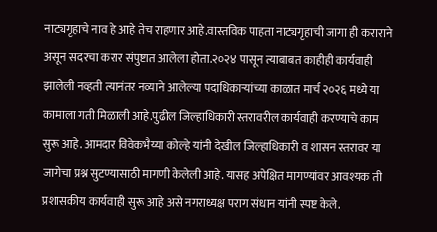नाट्यगृहाचे नाव हे आहे तेच राहणार आहे.वास्तविक पाहता नाट्यगृहाची जागा ही कराराने असून सदरचा करार संपुष्टात आलेला होता.२०२४ पासून त्याबाबत काहीही कार्यवाही झालेली नव्हती त्यानंतर नव्याने आलेल्या पदाधिकाऱ्यांच्या काळात मार्च २०२६ मध्ये या कामाला गती मिळाली आहे.पुढील जिल्हाधिकारी स्तरावरील कार्यवाही करण्याचे काम सुरू आहे. आमदार विवेकभैय्या कोल्हे यांनी देखील जिल्हाधिकारी व शासन स्तरावर या जागेचा प्रश्न सुटण्यासाठी मागणी केलेली आहे. यासह अपेक्षित मागण्यांवर आवश्यक ती प्रशासकीय कार्यवाही सुरू आहे असे नगराध्यक्ष पराग संधान यांनी स्पष्ट केले.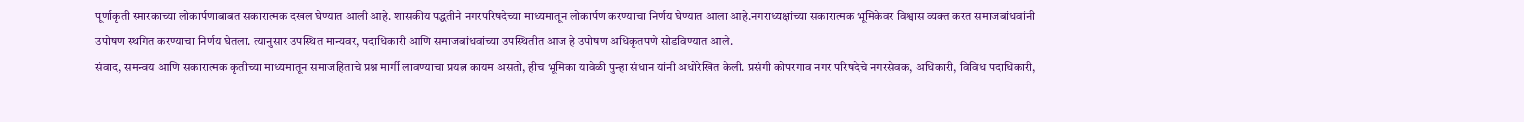पूर्णाकृती स्मारकाच्या लोकार्पणाबाबत सकारात्मक दखल घेण्यात आली आहे. शासकीय पद्धतीने नगरपरिषदेच्या माध्यमातून लोकार्पण करण्याचा निर्णय घेण्यात आला आहे.नगराध्यक्षांच्या सकारात्मक भूमिकेवर विश्वास व्यक्त करत समाजबांधवांनी उपोषण स्थगित करण्याचा निर्णय घेतला. त्यानुसार उपस्थित मान्यवर, पदाधिकारी आणि समाजबांधवांच्या उपस्थितीत आज हे उपोषण अधिकृतपणे सोडविण्यात आले.
संवाद, समन्वय आणि सकारात्मक कृतीच्या माध्यमातून समाजहिताचे प्रश्न मार्गी लावण्याचा प्रयत्न कायम असतो, हीच भूमिका यावेळी पुन्हा संधान यांनी अधोरेखित केली. प्रसंगी कोपरगाव नगर परिषदेचे नगरसेवक, अधिकारी, विविध पदाधिकारी,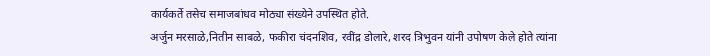कार्यकर्ते तसेच समाजबांधव मोठ्या संख्येने उपस्थित होते.
अर्जुन मरसाळे,नितीन साबळे, फकीरा चंदनशिव, रवींद्र डोलारे, शरद त्रिभुवन यांनी उपोषण केले होते त्यांना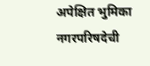अपेक्षित भुमिका नगरपरिषदेची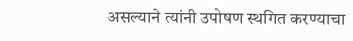असल्याने त्यांनी उपोषण स्थगित करण्याचा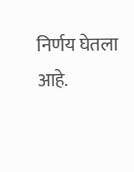निर्णय घेतला आहे.